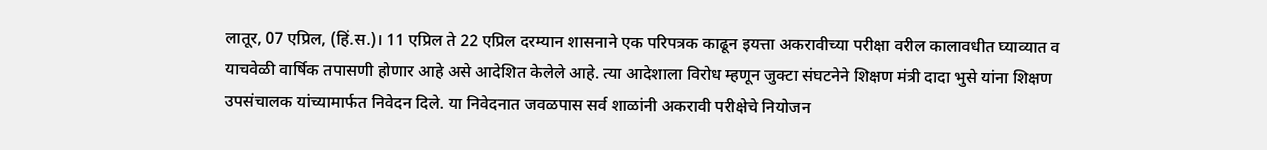लातूर, 07 एप्रिल, (हिं.स.)। 11 एप्रिल ते 22 एप्रिल दरम्यान शासनाने एक परिपत्रक काढून इयत्ता अकरावीच्या परीक्षा वरील कालावधीत घ्याव्यात व याचवेळी वार्षिक तपासणी होणार आहे असे आदेशित केलेले आहे. त्या आदेशाला विरोध म्हणून जुक्टा संघटनेने शिक्षण मंत्री दादा भुसे यांना शिक्षण उपसंचालक यांच्यामार्फत निवेदन दिले. या निवेदनात जवळपास सर्व शाळांनी अकरावी परीक्षेचे नियोजन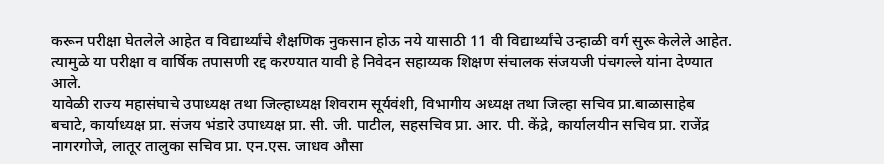करून परीक्षा घेतलेले आहेत व विद्यार्थ्यांचे शैक्षणिक नुकसान होऊ नये यासाठी 11 वी विद्यार्थ्यांचे उन्हाळी वर्ग सुरू केलेले आहेत. त्यामुळे या परीक्षा व वार्षिक तपासणी रद्द करण्यात यावी हे निवेदन सहाय्यक शिक्षण संचालक संजयजी पंचगल्ले यांना देण्यात आले.
यावेळी राज्य महासंघाचे उपाध्यक्ष तथा जिल्हाध्यक्ष शिवराम सूर्यवंशी, विभागीय अध्यक्ष तथा जिल्हा सचिव प्रा.बाळासाहेब बचाटे, कार्याध्यक्ष प्रा. संजय भंडारे उपाध्यक्ष प्रा. सी. जी. पाटील, सहसचिव प्रा. आर. पी. केंद्रे, कार्यालयीन सचिव प्रा. राजेंद्र नागरगोजे, लातूर तालुका सचिव प्रा. एन.एस. जाधव औसा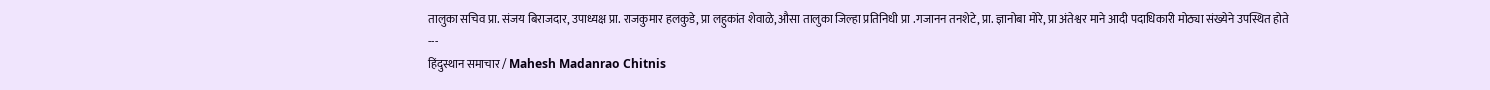तालुका सचिव प्रा. संजय बिराजदार, उपाध्यक्ष प्रा. राजकुमार हलकुडे, प्रा लहुकांत शेवाळे, औसा तालुका जिल्हा प्रतिनिधी प्रा .गजानन तनशेटे, प्रा. ज्ञानोबा मोरे, प्रा अंतेश्वर माने आदी पदाधिकारी मोठ्या संख्येने उपस्थित होते
---
हिंदुस्थान समाचार / Mahesh Madanrao Chitnis